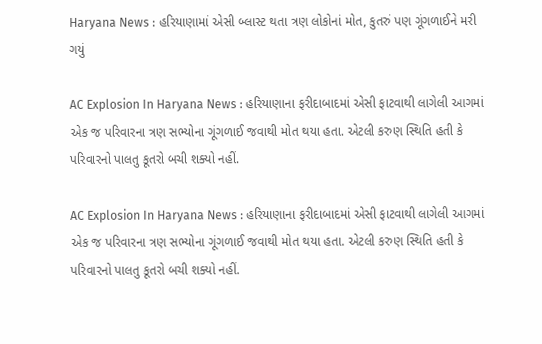Haryana News : હરિયાણામાં એસી બ્લાસ્ટ થતા ત્રણ લોકોનાં મોત, કુતરું પણ ગૂંગળાઈને મરી ગયું

AC Explosion In Haryana News : હરિયાણાના ફરીદાબાદમાં એસી ફાટવાથી લાગેલી આગમાં એક જ પરિવારના ત્રણ સભ્યોના ગૂંગળાઈ જવાથી મોત થયા હતા. એટલી કરુણ સ્થિતિ હતી કે પરિવારનો પાલતુ કૂતરો બચી શક્યો નહીં.

AC Explosion In Haryana News : હરિયાણાના ફરીદાબાદમાં એસી ફાટવાથી લાગેલી આગમાં એક જ પરિવારના ત્રણ સભ્યોના ગૂંગળાઈ જવાથી મોત થયા હતા. એટલી કરુણ સ્થિતિ હતી કે પરિવારનો પાલતુ કૂતરો બચી શક્યો નહીં.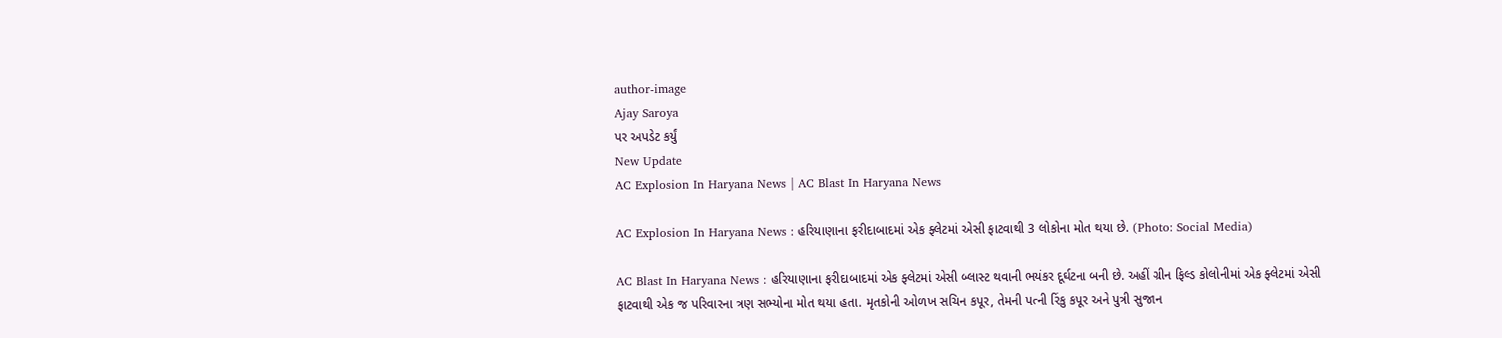author-image
Ajay Saroya
પર અપડેટ કર્યું
New Update
AC Explosion In Haryana News | AC Blast In Haryana News

AC Explosion In Haryana News : હરિયાણાના ફરીદાબાદમાં એક ફ્લેટમાં એસી ફાટવાથી 3 લોકોના મોત થયા છે. (Photo: Social Media)

AC Blast In Haryana News : હરિયાણાના ફરીદાબાદમાં એક ફ્લેટમાં એસી બ્લાસ્ટ થવાની ભયંકર દૂર્ઘટના બની છે. અહીં ગ્રીન ફિલ્ડ કોલોનીમાં એક ફ્લેટમાં એસી ફાટવાથી એક જ પરિવારના ત્રણ સભ્યોના મોત થયા હતા. મૃતકોની ઓળખ સચિન કપૂર, તેમની પત્ની રિંકુ કપૂર અને પુત્રી સુજાન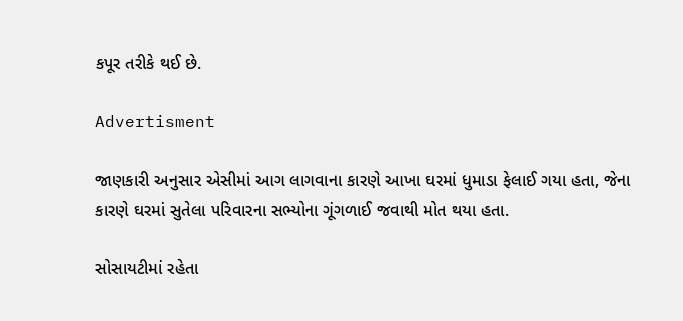કપૂર તરીકે થઈ છે.

Advertisment

જાણકારી અનુસાર એસીમાં આગ લાગવાના કારણે આખા ઘરમાં ધુમાડા ફેલાઈ ગયા હતા, જેના કારણે ઘરમાં સુતેલા પરિવારના સભ્યોના ગૂંગળાઈ જવાથી મોત થયા હતા.

સોસાયટીમાં રહેતા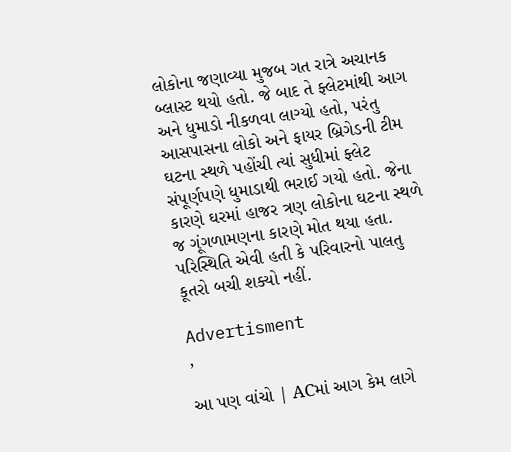લોકોના જણાવ્યા મુજબ ગત રાત્રે અચાનક બ્લાસ્ટ થયો હતો. જે બાદ તે ફ્લેટમાંથી આગ અને ધુમાડો નીકળવા લાગ્યો હતો, પરંતુ આસપાસના લોકો અને ફાયર બ્રિગેડની ટીમ ઘટના સ્થળે પહોંચી ત્યાં સુધીમાં ફ્લેટ સંપૂર્ણપણે ધુમાડાથી ભરાઈ ગયો હતો. જેના કારણે ઘરમાં હાજર ત્રણ લોકોના ઘટના સ્થળે જ ગૂંગળામણના કારણે મોત થયા હતા. પરિસ્થિતિ એવી હતી કે પરિવારનો પાલતુ કૂતરો બચી શક્યો નહીં.

Advertisment
,

આ પણ વાંચો | ACમાં આગ કેમ લાગે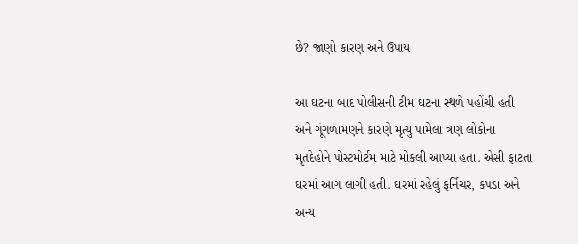છે? જાણો કારણ અને ઉપાય

આ ઘટના બાદ પોલીસની ટીમ ઘટના સ્થળે પહોંચી હતી અને ગૂંગળામણને કારણે મૃત્યુ પામેલા ત્રણ લોકોના મૃતદેહોને પોસ્ટમોર્ટમ માટે મોકલી આપ્યા હતા. એસી ફાટતા ઘરમાં આગ લાગી હતી. ઘરમાં રહેલું ફર્નિચર, કપડા અને અન્ય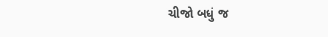ચીજો બધું જ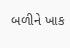બળીને ખાક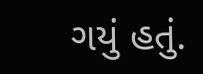ગયું હતું.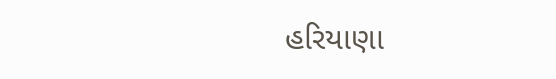હરિયાણા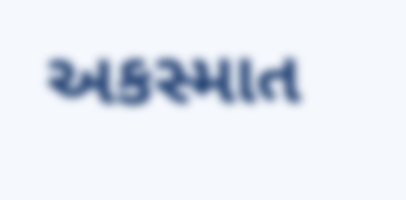અકસ્માત